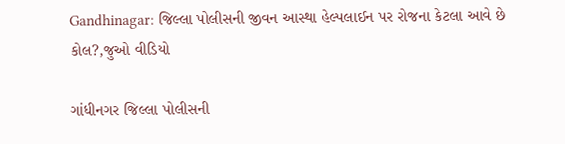Gandhinagar: જિલ્લા પોલીસની જીવન આસ્થા હેલ્પલાઈન પર રોજના કેટલા આવે છે કોલ?,જુઓ વીડિયો

ગાંધીનગર જિલ્લા પોલીસની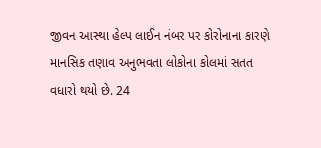જીવન આસ્થા હેલ્પ લાઈન નંબર પર કોરોનાના કારણે માનસિક તણાવ અનુભવતા લોકોના કોલમાં સતત વધારો થયો છે. 24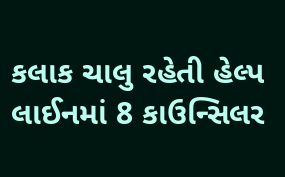કલાક ચાલુ રહેતી હેલ્પ લાઈનમાં 8 કાઉન્સિલર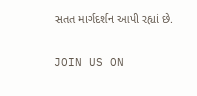સતત માર્ગદર્શન આપી રહ્યાં છે.

JOIN US ON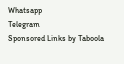Whatsapp
Telegram
Sponsored Links by Taboola